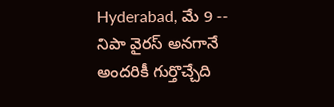Hyderabad, మే 9 -- నిపా వైరస్ అనగానే అందరికీ గుర్తొచ్చేది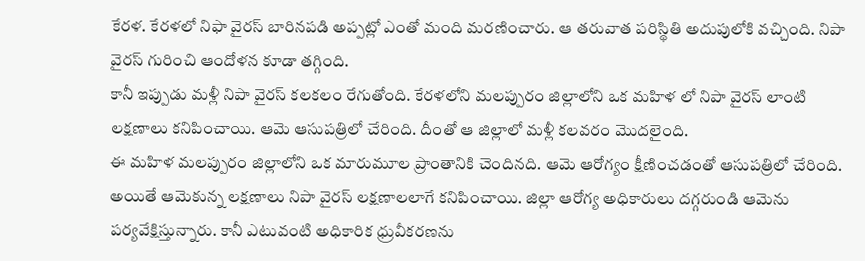కేరళ. కేరళలో నిఫా వైరస్ బారినపడి అప్పట్లో ఎంతో మంది మరణించారు. ఆ తరువాత పరిస్థితి అదుపులోకి వచ్చింది. నిపా వైరస్ గురించి ఆందోళన కూడా తగ్గింది.
కానీ ఇప్పుడు మళ్లీ నిపా వైరస్ కలకలం రేగుతోంది. కేరళలోని మలప్పురం జిల్లాలోని ఒక మహిళ లో నిపా వైరస్ లాంటి లక్షణాలు కనిపించాయి. ఆమె ఆసుపత్రిలో చేరింది. దీంతో ఆ జిల్లాలో మళ్లీ కలవరం మొదలైంది.
ఈ మహిళ మలప్పురం జిల్లాలోని ఒక మారుమూల ప్రాంతానికి చెందినది. ఆమె ఆరోగ్యం క్షీణించడంతో ఆసుపత్రిలో చేరింది. అయితే ఆమెకున్న లక్షణాలు నిపా వైరస్ లక్షణాలలాగే కనిపించాయి. జిల్లా ఆరోగ్య అధికారులు దగ్గరుండి ఆమెను పర్యవేక్షిస్తున్నారు. కానీ ఎటువంటి అధికారిక ధ్రువీకరణను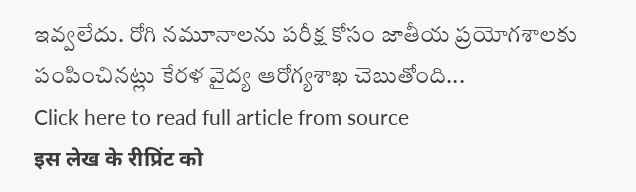ఇవ్వలేదు. రోగి నమూనాలను పరీక్ష కోసం జాతీయ ప్రయోగశాలకు పంపించినట్లు కేరళ వైద్య ఆరోగ్యశాఖ చెబుతోంది...
Click here to read full article from source
इस लेख के रीप्रिंट को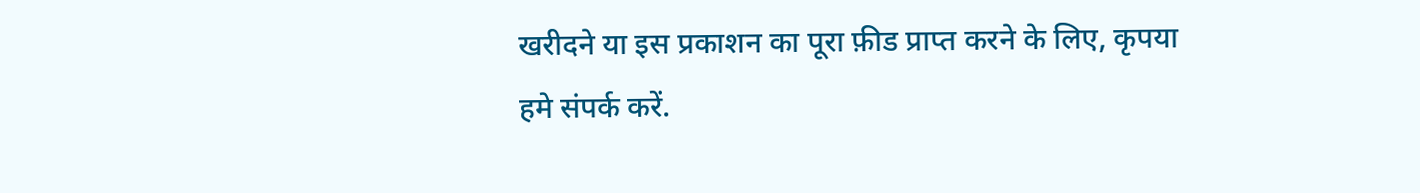खरीदने या इस प्रकाशन का पूरा फ़ीड प्राप्त करने के लिए, कृपया
हमे संपर्क करें.